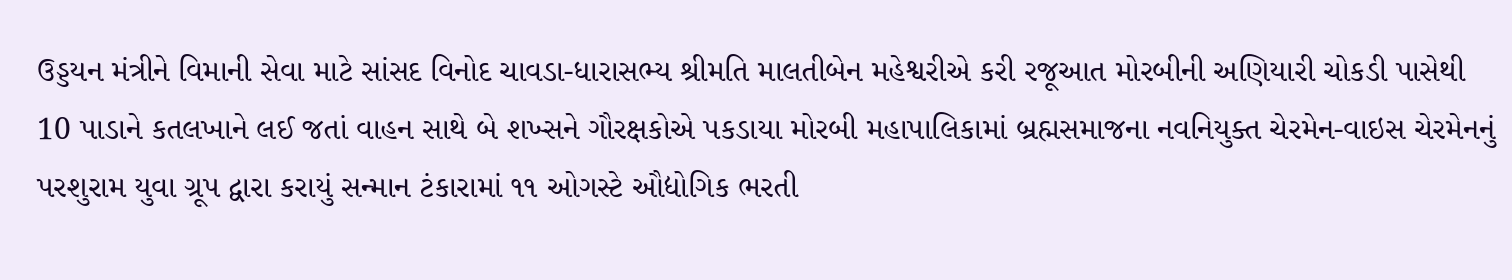ઉડ્ડયન મંત્રીને વિમાની સેવા માટે સાંસદ વિનોદ ચાવડા-ધારાસભ્ય શ્રીમતિ માલતીબેન મહેશ્વરીએ કરી રજૂઆત મોરબીની અણિયારી ચોકડી પાસેથી 10 પાડાને કતલખાને લઈ જતાં વાહન સાથે બે શખ્સને ગૌરક્ષકોએ પકડાયા મોરબી મહાપાલિકામાં બ્રહ્મસમાજના નવનિયુક્ત ચેરમેન-વાઇસ ચેરમેનનું પરશુરામ યુવા ગ્રૂપ દ્વારા કરાયું સન્માન ટંકારામાં ૧૧ ઓગસ્ટે ઔદ્યોગિક ભરતી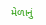મેળાનું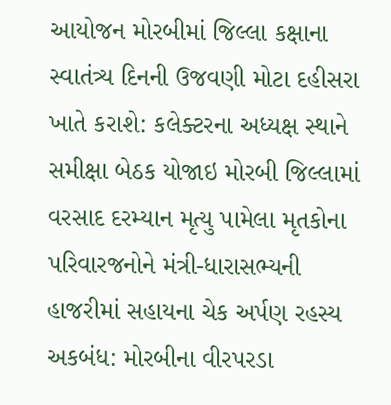આયોજન મોરબીમાં જિલ્લા કક્ષાના સ્વાતંત્ર્ય દિનની ઉજવણી મોટા દહીસરા ખાતે કરાશે: કલેક્ટરના અધ્યક્ષ સ્થાને સમીક્ષા બેઠક યોજાઇ મોરબી જિલ્લામાં વરસાદ દરમ્યાન મૃત્યુ પામેલા મૃતકોના પરિવારજનોને મંત્રી-ધારાસભ્યની હાજરીમાં સહાયના ચેક અર્પણ રહસ્ય અકબંધ: મોરબીના વીરપરડા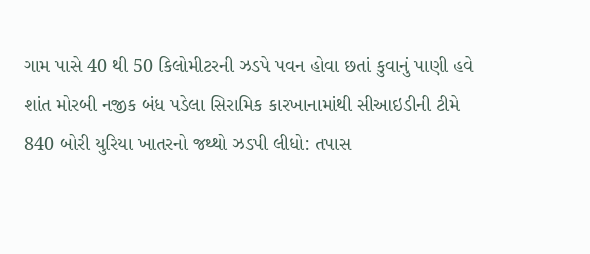ગામ પાસે 40 થી 50 કિલોમીટરની ઝડપે પવન હોવા છતાં કુવાનું પાણી હવે શાંત મોરબી નજીક બંધ પડેલા સિરામિક કારખાનામાંથી સીઆઇડીની ટીમે 840 બોરી યુરિયા ખાતરનો જથ્થો ઝડપી લીધો: તપાસ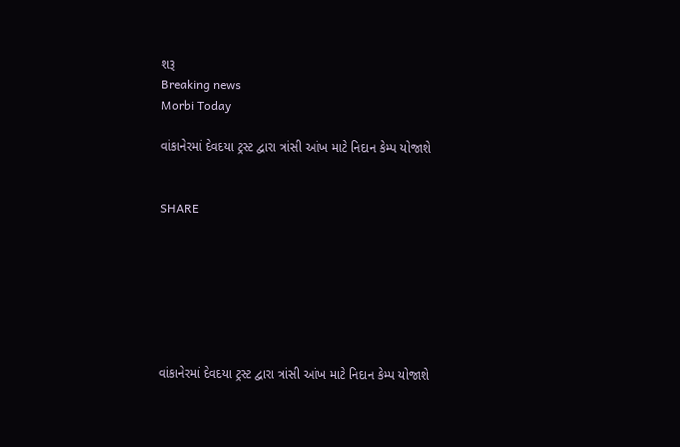શરૂ
Breaking news
Morbi Today

વાંકાનેરમાં દેવદયા ટ્રસ્ટ દ્વારા ત્રાંસી આંખ માટે નિદાન કેમ્પ યોજાશે


SHARE







વાંકાનેરમાં દેવદયા ટ્રસ્ટ દ્વારા ત્રાંસી આંખ માટે નિદાન કેમ્પ યોજાશે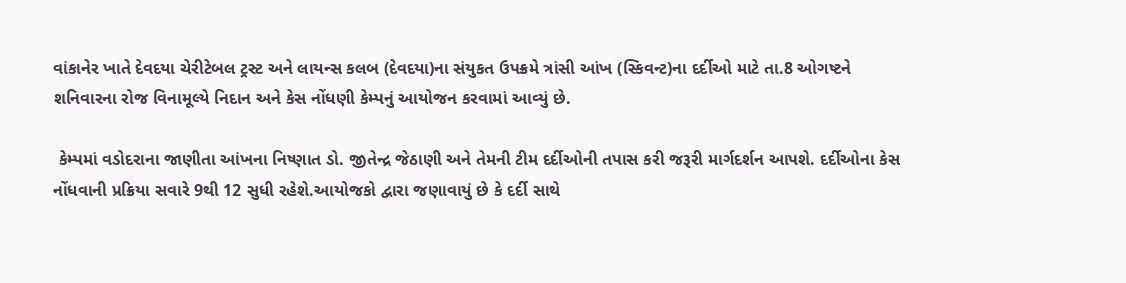વાંકાનેર ખાતે દેવદયા ચેરીટેબલ ટ્રસ્ટ અને લાયન્સ કલબ (દેવદયા)ના સંયુકત ઉપક્રમે ત્રાંસી આંખ (સ્કિવન્ટ)ના દર્દીઓ માટે તા.8 ઓગષ્ટને શનિવારના રોજ વિનામૂલ્યે નિદાન અને કેસ નોંધણી કેમ્પનું આયોજન કરવામાં આવ્યું છે.

 કેમ્પમાં વડોદરાના જાણીતા આંખના નિષ્ણાત ડો. જીતેન્દ્ર જેઠાણી અને તેમની ટીમ દર્દીઓની તપાસ કરી જરૂરી માર્ગદર્શન આપશે. દર્દીઓના કેસ નોંધવાની પ્રક્રિયા સવારે 9થી 12 સુધી રહેશે.આયોજકો દ્વારા જણાવાયું છે કે દર્દી સાથે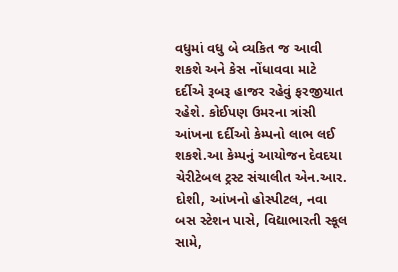વધુમાં વધુ બે વ્યકિત જ આવી શકશે અને કેસ નોંધાવવા માટે દર્દીએ રૂબરૂ હાજર રહેવું ફરજીયાત રહેશે. કોઈપણ ઉમરના ત્રાંસી આંખના દર્દીઓ કેમ્પનો લાભ લઈ શકશે.આ કેમ્પનું આયોજન દેવદયા ચેરીટેબલ ટ્રસ્ટ સંચાલીત એન.આર. દોશી, આંખનો હોસ્પીટલ, નવા બસ સ્ટેશન પાસે, વિદ્યાભારતી સ્કૂલ સામે,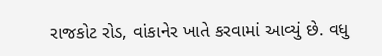રાજકોટ રોડ, વાંકાનેર ખાતે કરવામાં આવ્યું છે. વધુ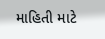માહિતી માટે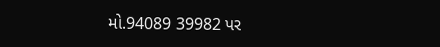મો.94089 39982 પર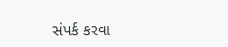સંપર્ક કરવા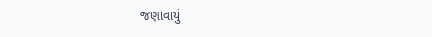જણાવાયું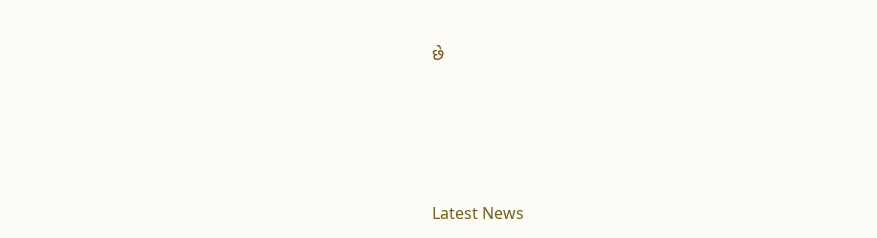છે






Latest News